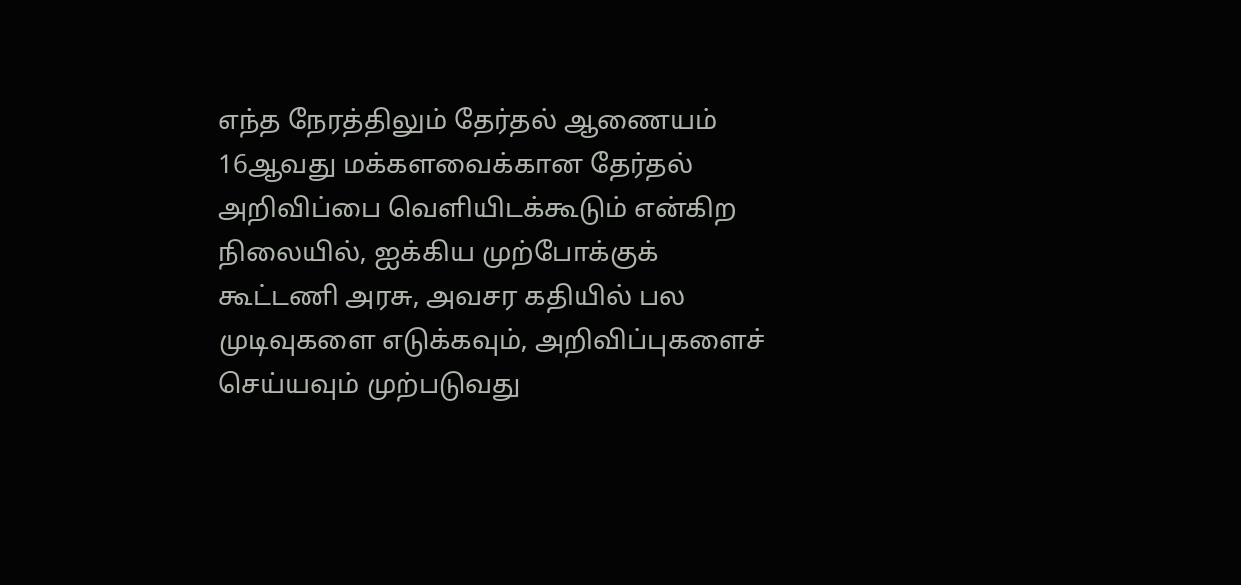எந்த நேரத்திலும் தேர்தல் ஆணையம் 16ஆவது மக்களவைக்கான தேர்தல் அறிவிப்பை வெளியிடக்கூடும் என்கிற நிலையில், ஐக்கிய முற்போக்குக் கூட்டணி அரசு, அவசர கதியில் பல முடிவுகளை எடுக்கவும், அறிவிப்புகளைச் செய்யவும் முற்படுவது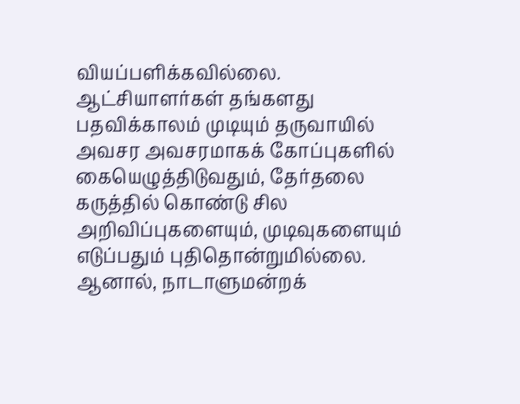வியப்பளிக்கவில்லை. ஆட்சியாளர்கள் தங்களது பதவிக்காலம் முடியும் தருவாயில் அவசர அவசரமாகக் கோப்புகளில் கையெழுத்திடுவதும், தேர்தலை கருத்தில் கொண்டு சில அறிவிப்புகளையும், முடிவுகளையும் எடுப்பதும் புதிதொன்றுமில்லை. ஆனால், நாடாளுமன்றக்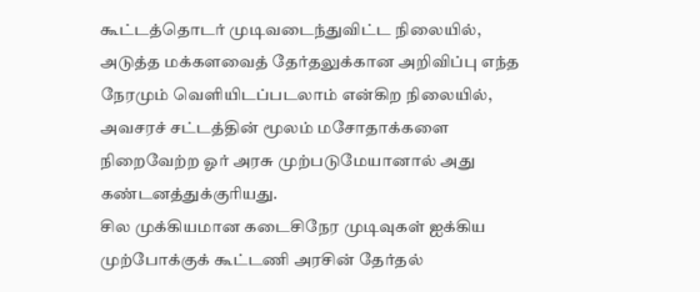கூட்டத்தொடர் முடிவடைந்துவிட்ட நிலையில், அடுத்த மக்களவைத் தேர்தலுக்கான அறிவிப்பு எந்த நேரமும் வெளியிடப்படலாம் என்கிற நிலையில், அவசரச் சட்டத்தின் மூலம் மசோதாக்களை நிறைவேற்ற ஓர் அரசு முற்படுமேயானால் அது கண்டனத்துக்குரியது.
சில முக்கியமான கடைசிநேர முடிவுகள் ஐக்கிய முற்போக்குக் கூட்டணி அரசின் தேர்தல்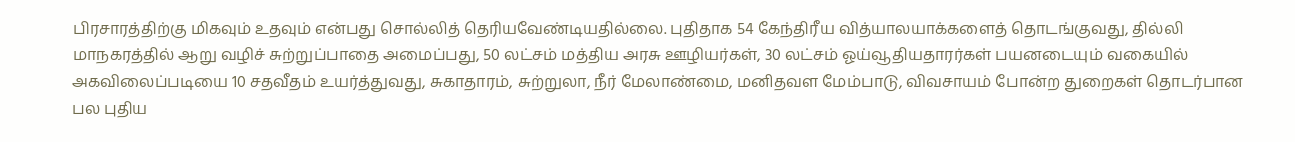பிரசாரத்திற்கு மிகவும் உதவும் என்பது சொல்லித் தெரியவேண்டியதில்லை. புதிதாக 54 கேந்திரீய வித்யாலயாக்களைத் தொடங்குவது, தில்லி மாநகரத்தில் ஆறு வழிச் சுற்றுப்பாதை அமைப்பது, 50 லட்சம் மத்திய அரசு ஊழியர்கள், 30 லட்சம் ஓய்வூதியதாரர்கள் பயனடையும் வகையில் அகவிலைப்படியை 10 சதவீதம் உயர்த்துவது, சுகாதாரம், சுற்றுலா, நீர் மேலாண்மை, மனிதவள மேம்பாடு, விவசாயம் போன்ற துறைகள் தொடர்பான பல புதிய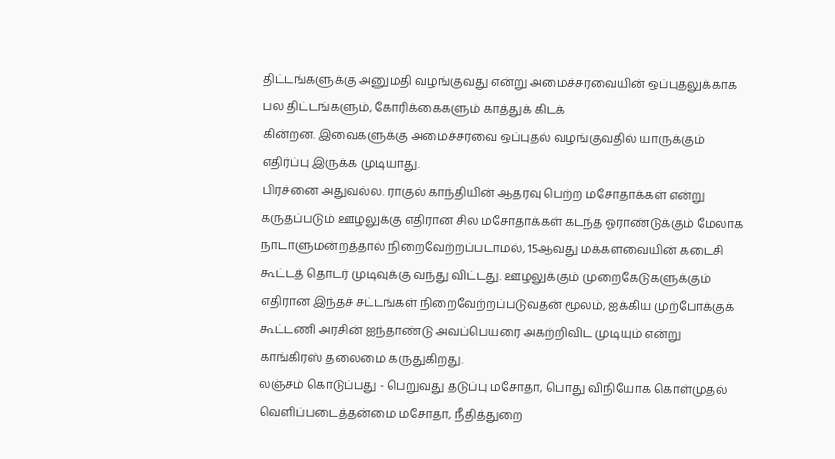திட்டங்களுக்கு அனுமதி வழங்குவது என்று அமைச்சரவையின் ஒப்புதலுக்காக பல திட்டங்களும், கோரிக்கைகளும் காத்துக் கிடக்
கின்றன. இவைகளுக்கு அமைச்சரவை ஒப்புதல் வழங்குவதில் யாருக்கும் எதிர்ப்பு இருக்க முடியாது.
பிரச்னை அதுவல்ல. ராகுல் காந்தியின் ஆதரவு பெற்ற மசோதாக்கள் என்று கருதப்படும் ஊழலுக்கு எதிரான சில மசோதாக்கள் கடந்த ஓராண்டுக்கும் மேலாக நாடாளுமன்றத்தால் நிறைவேற்றப்படாமல், 15ஆவது மக்களவையின் கடைசி கூட்டத் தொடர் முடிவுக்கு வந்து விட்டது. ஊழலுக்கும் முறைகேடுகளுக்கும் எதிரான இந்தச் சட்டங்கள் நிறைவேற்றப்படுவதன் மூலம், ஐக்கிய முற்போக்குக் கூட்டணி அரசின் ஐந்தாண்டு அவப்பெயரை அகற்றிவிட முடியும் என்று காங்கிரஸ் தலைமை கருதுகிறது.
லஞ்சம் கொடுப்பது - பெறுவது தடுப்பு மசோதா, பொது விநியோக கொள்முதல் வெளிப்படைத்தன்மை மசோதா, நீதித்துறை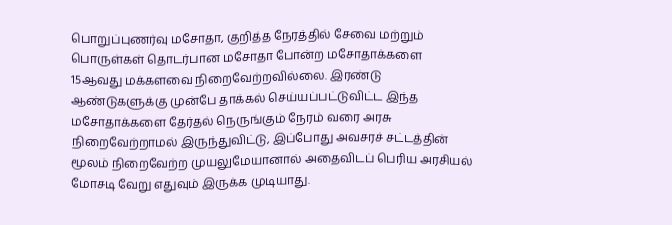பொறுப்புணர்வு மசோதா, குறித்த நேரத்தில் சேவை மற்றும் பொருள்கள் தொடர்பான மசோதா போன்ற மசோதாக்களை 15ஆவது மக்களவை நிறைவேற்றவில்லை. இரண்டு ஆண்டுகளுக்கு முன்பே தாக்கல் செய்யப்பட்டுவிட்ட இந்த மசோதாக்களை தேர்தல் நெருங்கும் நேரம் வரை அரசு நிறைவேற்றாமல் இருந்துவிட்டு, இப்போது அவசரச் சட்டத்தின் மூலம் நிறைவேற்ற முயலுமேயானால் அதைவிடப் பெரிய அரசியல் மோசடி வேறு எதுவும் இருக்க முடியாது.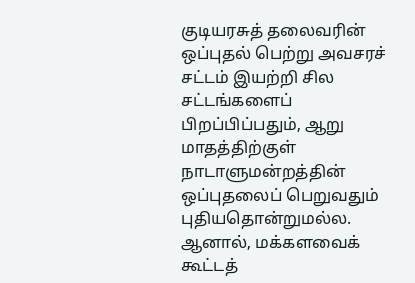குடியரசுத் தலைவரின் ஒப்புதல் பெற்று அவசரச் சட்டம் இயற்றி சில சட்டங்களைப் பிறப்பிப்பதும், ஆறு மாதத்திற்குள் நாடாளுமன்றத்தின் ஒப்புதலைப் பெறுவதும் புதியதொன்றுமல்ல. ஆனால், மக்களவைக் கூட்டத்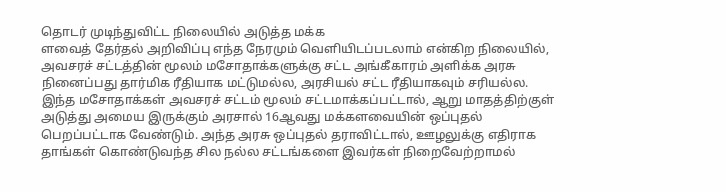தொடர் முடிந்துவிட்ட நிலையில் அடுத்த மக்க
ளவைத் தேர்தல் அறிவிப்பு எந்த நேரமும் வெளியிடப்படலாம் என்கிற நிலையில், அவசரச் சட்டத்தின் மூலம் மசோதாக்களுக்கு சட்ட அங்கீகாரம் அளிக்க அரசு நினைப்பது தார்மிக ரீதியாக மட்டுமல்ல, அரசியல் சட்ட ரீதியாகவும் சரியல்ல.
இந்த மசோதாக்கள் அவசரச் சட்டம் மூலம் சட்டமாக்கப்பட்டால், ஆறு மாதத்திற்குள் அடுத்து அமைய இருக்கும் அரசால் 16ஆவது மக்களவையின் ஒப்புதல் பெறப்பட்டாக வேண்டும். அந்த அரசு ஒப்புதல் தராவிட்டால், ஊழலுக்கு எதிராக தாங்கள் கொண்டுவந்த சில நல்ல சட்டங்களை இவர்கள் நிறைவேற்றாமல்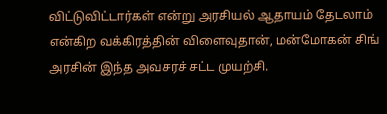விட்டுவிட்டார்கள் என்று அரசியல் ஆதாயம் தேடலாம் என்கிற வக்கிரத்தின் விளைவுதான், மன்மோகன் சிங் அரசின் இந்த அவசரச் சட்ட முயற்சி.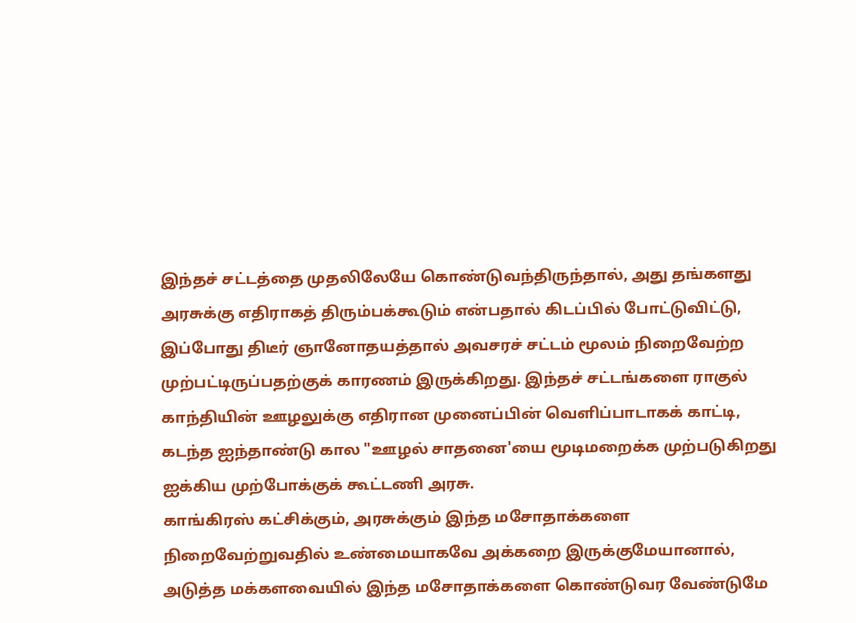இந்தச் சட்டத்தை முதலிலேயே கொண்டுவந்திருந்தால், அது தங்களது அரசுக்கு எதிராகத் திரும்பக்கூடும் என்பதால் கிடப்பில் போட்டுவிட்டு, இப்போது திடீர் ஞானோதயத்தால் அவசரச் சட்டம் மூலம் நிறைவேற்ற முற்பட்டிருப்பதற்குக் காரணம் இருக்கிறது. இந்தச் சட்டங்களை ராகுல் காந்தியின் ஊழலுக்கு எதிரான முனைப்பின் வெளிப்பாடாகக் காட்டி, கடந்த ஐந்தாண்டு கால "ஊழல் சாதனை'யை மூடிமறைக்க முற்படுகிறது ஐக்கிய முற்போக்குக் கூட்டணி அரசு.
காங்கிரஸ் கட்சிக்கும், அரசுக்கும் இந்த மசோதாக்களை நிறைவேற்றுவதில் உண்மையாகவே அக்கறை இருக்குமேயானால், அடுத்த மக்களவையில் இந்த மசோதாக்களை கொண்டுவர வேண்டுமே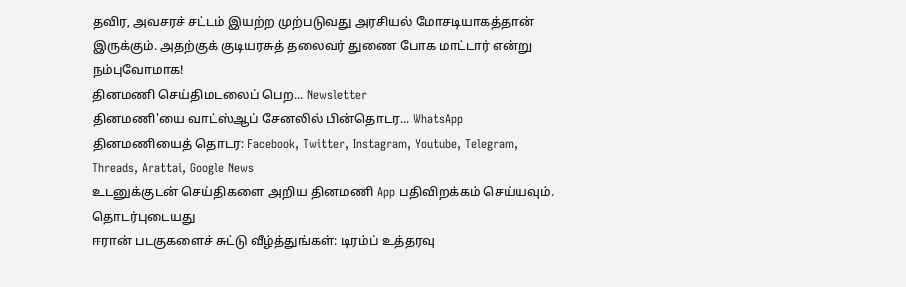தவிர, அவசரச் சட்டம் இயற்ற முற்படுவது அரசியல் மோசடியாகத்தான் இருக்கும். அதற்குக் குடியரசுத் தலைவர் துணை போக மாட்டார் என்று நம்புவோமாக!
தினமணி செய்திமடலைப் பெற... Newsletter
தினமணி'யை வாட்ஸ்ஆப் சேனலில் பின்தொடர... WhatsApp
தினமணியைத் தொடர: Facebook, Twitter, Instagram, Youtube, Telegram, Threads, Arattai, Google News
உடனுக்குடன் செய்திகளை அறிய தினமணி App பதிவிறக்கம் செய்யவும்.
தொடர்புடையது
ஈரான் படகுகளைச் சுட்டு வீழ்த்துங்கள்: டிரம்ப் உத்தரவு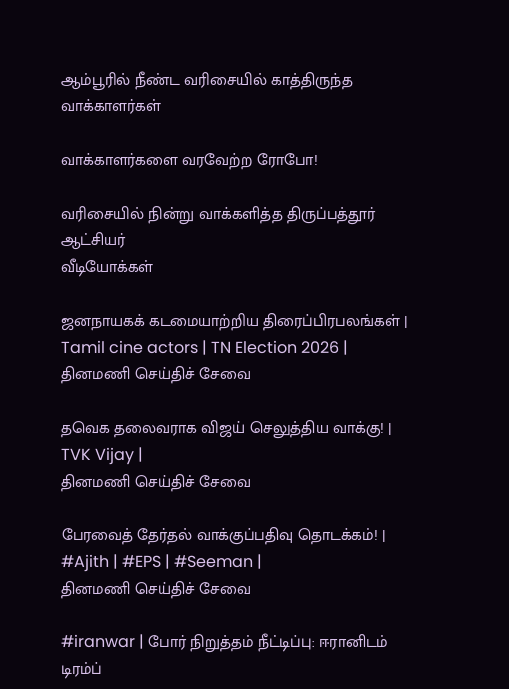ஆம்பூரில் நீண்ட வரிசையில் காத்திருந்த வாக்காளர்கள்

வாக்காளர்களை வரவேற்ற ரோபோ!

வரிசையில் நின்று வாக்களித்த திருப்பத்தூர் ஆட்சியர்
வீடியோக்கள்

ஜனநாயகக் கடமையாற்றிய திரைப்பிரபலங்கள் | Tamil cine actors | TN Election 2026 |
தினமணி செய்திச் சேவை

தவெக தலைவராக விஜய் செலுத்திய வாக்கு! | TVK Vijay |
தினமணி செய்திச் சேவை

பேரவைத் தேர்தல் வாக்குப்பதிவு தொடக்கம்! | #Ajith | #EPS | #Seeman |
தினமணி செய்திச் சேவை

#iranwar | போர் நிறுத்தம் நீட்டிப்பு: ஈரானிடம் டிரம்ப்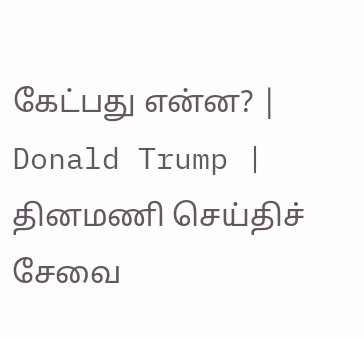கேட்பது என்ன? | Donald Trump |
தினமணி செய்திச் சேவை